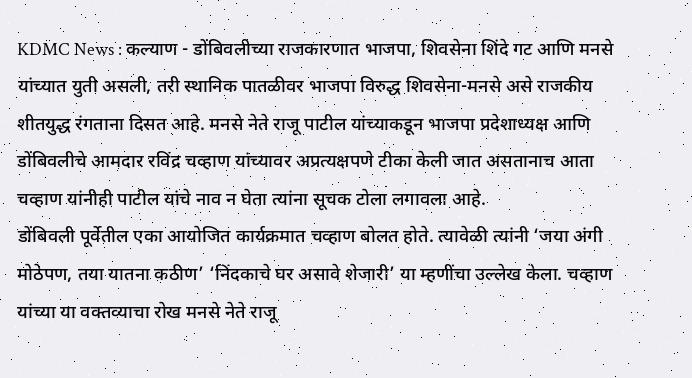KDMC News : कल्याण - डोंबिवलीच्या राजकारणात भाजपा, शिवसेना शिंदे गट आणि मनसे यांच्यात युती असली, तरी स्थानिक पातळीवर भाजपा विरुद्ध शिवसेना-मनसे असे राजकीय शीतयुद्ध रंगताना दिसत आहे. मनसे नेते राजू पाटील यांच्याकडून भाजपा प्रदेशाध्यक्ष आणि डोंबिवलीचे आमदार रविंद्र चव्हाण यांच्यावर अप्रत्यक्षपणे टीका केली जात असतानाच आता चव्हाण यांनीही पाटील यांचे नाव न घेता त्यांना सूचक टोला लगावला आहे.
डोंबिवली पूर्वेतील एका आयोजित कार्यक्रमात चव्हाण बोलत होते. त्यावेळी त्यांनी ‘जया अंगी मोठेपण, तया यातना कठीण’ ‘निंदकाचे घर असावे शेजारी’ या म्हणींचा उल्लेख केला. चव्हाण यांच्या या वक्तव्याचा रोख मनसे नेते राजू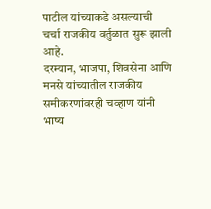पाटील यांच्याकडे असल्याची चर्चा राजकीय वर्तुळात सुरू झाली आहे.
दरम्यान, भाजपा, शिवसेना आणि मनसे यांच्यातील राजकीय समीकरणांवरही चव्हाण यांनी भाष्य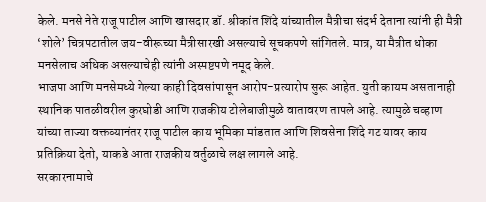केले. मनसे नेते राजू पाटील आणि खासदार डॉ. श्रीकांत शिंदे यांच्यातील मैत्रीचा संदर्भ देताना त्यांनी ही मैत्री ‘शोले’ चित्रपटातील जय-वीरूच्या मैत्रीसारखी असल्याचे सूचकपणे सांगितले. मात्र, या मैत्रीत धोका मनसेलाच अधिक असल्याचेही त्यांनी अस्पष्टपणे नमूद केले.
भाजपा आणि मनसेमध्ये गेल्या काही दिवसांपासून आरोप-प्रत्यारोप सुरू आहेत. युती कायम असतानाही स्थानिक पातळीवरील कुरघोडी आणि राजकीय टोलेबाजीमुळे वातावरण तापले आहे. त्यामुळे चव्हाण यांच्या ताज्या वक्तव्यानंतर राजू पाटील काय भूमिका मांडतात आणि शिवसेना शिंदे गट यावर काय प्रतिक्रिया देतो, याकडे आता राजकीय वर्तुळाचे लक्ष लागले आहे.
सरकारनामाचे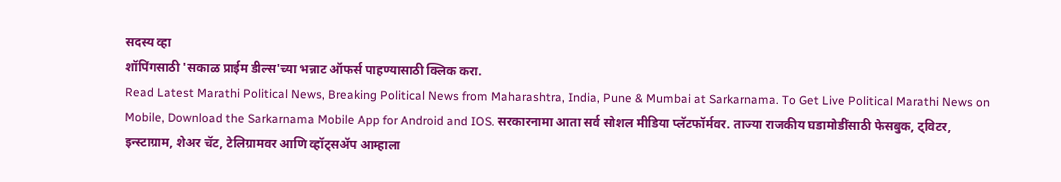सदस्य व्हा
शॉपिंगसाठी 'सकाळ प्राईम डील्स'च्या भन्नाट ऑफर्स पाहण्यासाठी क्लिक करा.
Read Latest Marathi Political News, Breaking Political News from Maharashtra, India, Pune & Mumbai at Sarkarnama. To Get Live Political Marathi News on Mobile, Download the Sarkarnama Mobile App for Android and IOS. सरकारनामा आता सर्व सोशल मीडिया प्लॅटफॉर्मवर. ताज्या राजकीय घडामोडींसाठी फेसबुक, ट्विटर, इन्स्टाग्राम, शेअर चॅट, टेलिग्रामवर आणि व्हॉट्सॲप आम्हाला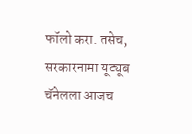फॉलो करा. तसेच, सरकारनामा यूट्यूब चॅनेलला आजच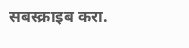सबस्क्राइब करा.